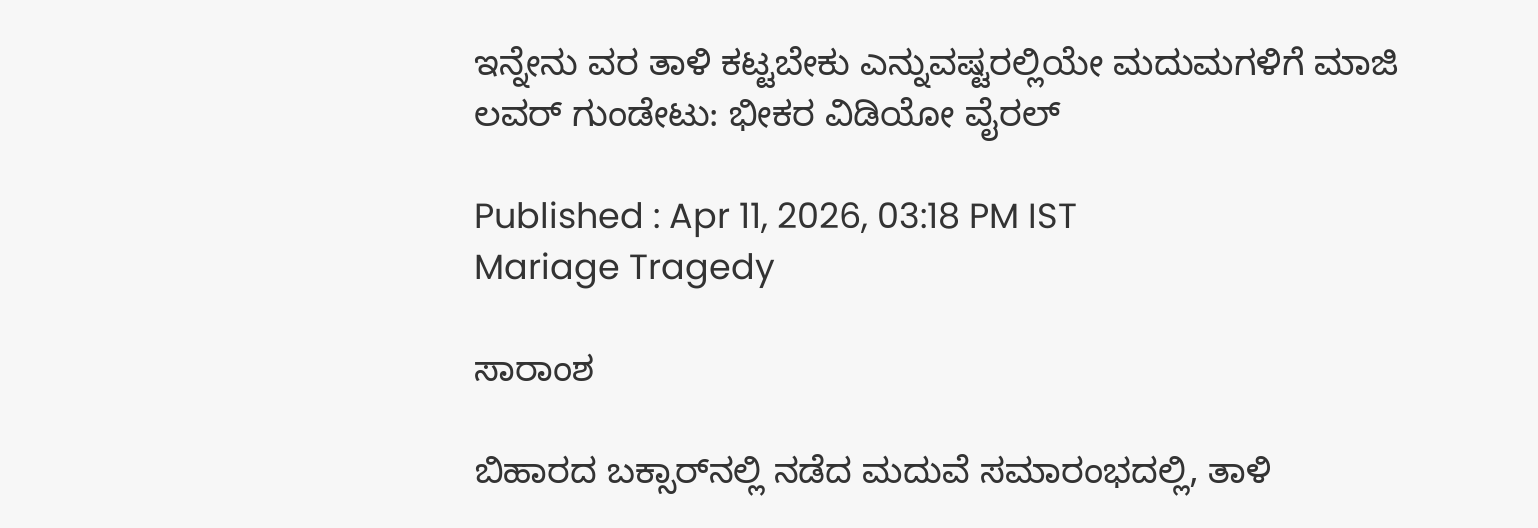ಇನ್ನೇನು ವರ ತಾಳಿ ಕಟ್ಟಬೇಕು ಎನ್ನುವಷ್ಟರಲ್ಲಿಯೇ ಮದುಮಗಳಿಗೆ ಮಾಜಿ ಲವರ್ ಗುಂಡೇಟು: ಭೀಕರ ವಿಡಿಯೋ ವೈರಲ್

Published : Apr 11, 2026, 03:18 PM IST
Mariage Tragedy

ಸಾರಾಂಶ

ಬಿಹಾರದ ಬಕ್ಸಾರ್‌ನಲ್ಲಿ ನಡೆದ ಮದುವೆ ಸಮಾರಂಭದಲ್ಲಿ, ತಾಳಿ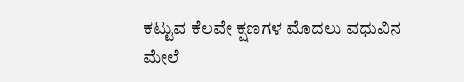ಕಟ್ಟುವ ಕೆಲವೇ ಕ್ಷಣಗಳ ಮೊದಲು ವಧುವಿನ ಮೇಲೆ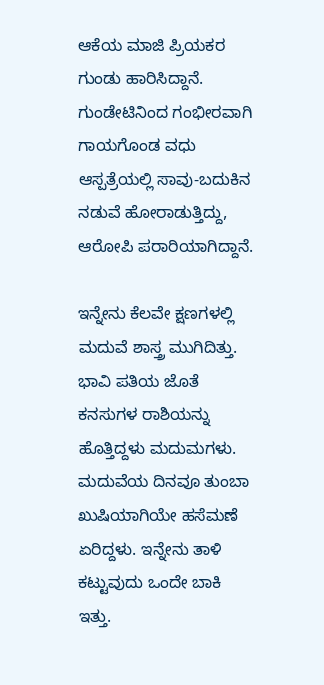ಆಕೆಯ ಮಾಜಿ ಪ್ರಿಯಕರ ಗುಂಡು ಹಾರಿಸಿದ್ದಾನೆ. ಗುಂಡೇಟಿನಿಂದ ಗಂಭೀರವಾಗಿ ಗಾಯಗೊಂಡ ವಧು ಆಸ್ಪತ್ರೆಯಲ್ಲಿ ಸಾವು-ಬದುಕಿನ ನಡುವೆ ಹೋರಾಡುತ್ತಿದ್ದು, ಆರೋಪಿ ಪರಾರಿಯಾಗಿದ್ದಾನೆ.

ಇನ್ನೇನು ಕೆಲವೇ ಕ್ಷಣಗಳಲ್ಲಿ ಮದುವೆ ಶಾಸ್ತ್ರ ಮುಗಿದಿತ್ತು. ಭಾವಿ ಪತಿಯ ಜೊತೆ ಕನಸುಗಳ ರಾಶಿಯನ್ನು ಹೊತ್ತಿದ್ದಳು ಮದುಮಗಳು. ಮದುವೆಯ ದಿನವೂ ತುಂಬಾ ಖುಷಿಯಾಗಿಯೇ ಹಸೆಮಣೆ ಏರಿದ್ದಳು. ಇನ್ನೇನು ತಾಳಿ ಕಟ್ಟುವುದು ಒಂದೇ ಬಾಕಿ ಇತ್ತು.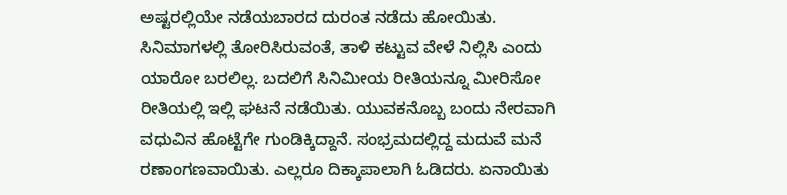ಅಷ್ಟರಲ್ಲಿಯೇ ನಡೆಯಬಾರದ ದುರಂತ ನಡೆದು ಹೋಯಿತು. ಸಿನಿಮಾಗಳಲ್ಲಿ ತೋರಿಸಿರುವಂತೆ, ತಾಳಿ ಕಟ್ಟುವ ವೇಳೆ ನಿಲ್ಲಿಸಿ ಎಂದು ಯಾರೋ ಬರಲಿಲ್ಲ. ಬದಲಿಗೆ ಸಿನಿಮೀಯ ರೀತಿಯನ್ನೂ ಮೀರಿಸೋ ರೀತಿಯಲ್ಲಿ ಇಲ್ಲಿ ಘಟನೆ ನಡೆಯಿತು. ಯುವಕನೊಬ್ಬ ಬಂದು ನೇರವಾಗಿ ವಧುವಿನ ಹೊಟ್ಟೆಗೇ ಗುಂಡಿಕ್ಕಿದ್ದಾನೆ. ಸಂಭ್ರಮದಲ್ಲಿದ್ದ ಮದುವೆ ಮನೆ ರಣಾಂಗಣವಾಯಿತು. ಎಲ್ಲರೂ ದಿಕ್ಕಾಪಾಲಾಗಿ ಓಡಿದರು. ಏನಾಯಿತು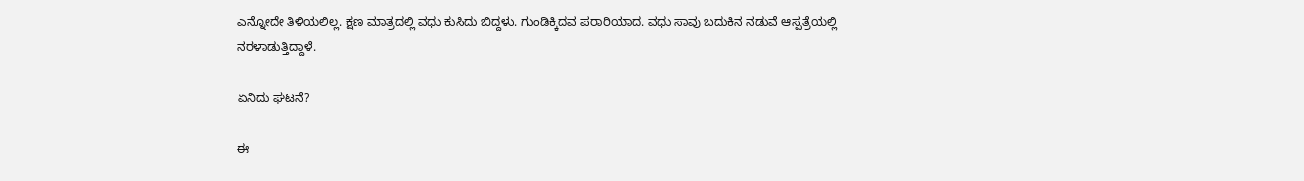ಎನ್ನೋದೇ ತಿಳಿಯಲಿಲ್ಲ. ಕ್ಷಣ ಮಾತ್ರದಲ್ಲಿ ವಧು ಕುಸಿದು ಬಿದ್ದಳು. ಗುಂಡಿಕ್ಕಿದವ ಪರಾರಿಯಾದ. ವಧು ಸಾವು ಬದುಕಿನ ನಡುವೆ ಆಸ್ಪತ್ರೆಯಲ್ಲಿ ನರಳಾಡುತ್ತಿದ್ದಾಳೆ.

ಏನಿದು ಘಟನೆ?

ಈ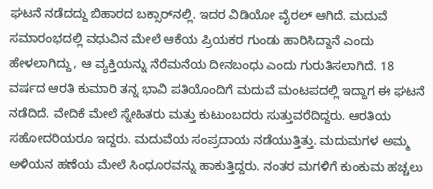ಘಟನೆ ನಡೆದದ್ದು ಬಿಹಾರದ ಬಕ್ಸಾರ್‌ನಲ್ಲಿ. ಇದರ ವಿಡಿಯೋ ವೈರಲ್ ಆಗಿದೆ. ಮದುವೆ ಸಮಾರಂಭದಲ್ಲಿ ವಧುವಿನ ಮೇಲೆ ಆಕೆಯ ಪ್ರಿಯಕರ ಗುಂಡು ಹಾರಿಸಿದ್ದಾನೆ ಎಂದು ಹೇಳಲಾಗಿದ್ದು, ಆ ವ್ಯಕ್ತಿಯನ್ನು ನೆರೆಮನೆಯ ದೀನಬಂಧು ಎಂದು ಗುರುತಿಸಲಾಗಿದೆ. 18 ವರ್ಷದ ಆರತಿ ಕುಮಾರಿ ತನ್ನ ಭಾವಿ ಪತಿಯೊಂದಿಗೆ ಮದುವೆ ಮಂಟಪದಲ್ಲಿ ಇದ್ದಾಗ ಈ ಘಟನೆ ನಡೆದಿದೆ. ವೇದಿಕೆ ಮೇಲೆ ಸ್ನೇಹಿತರು ಮತ್ತು ಕುಟುಂಬದರು ಸುತ್ತುವರೆದಿದ್ದರು. ಆರತಿಯ ಸಹೋದರಿಯರೂ ಇದ್ದರು. ಮದುವೆಯ ಸಂಪ್ರದಾಯ ನಡೆಯುತ್ತಿತ್ತು. ಮದುಮಗಳ ಅಮ್ಮ ಅಳಿಯನ ಹಣೆಯ ಮೇಲೆ ಸಿಂಧೂರವನ್ನು ಹಾಕುತ್ತಿದ್ದರು. ನಂತರ ಮಗಳಿಗೆ ಕುಂಕುಮ ಹಚ್ಚಲು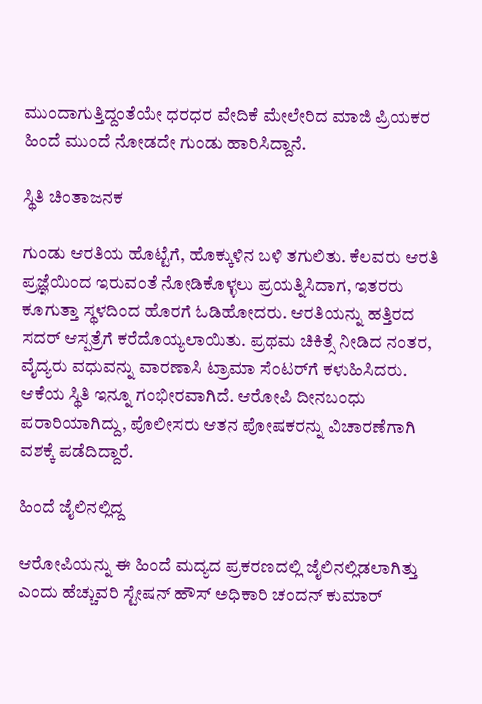ಮುಂದಾಗುತ್ತಿದ್ದಂತೆಯೇ ಧರಧರ ವೇದಿಕೆ ಮೇಲೇರಿದ ಮಾಜಿ ಪ್ರಿಯಕರ ಹಿಂದೆ ಮುಂದೆ ನೋಡದೇ ಗುಂಡು ಹಾರಿಸಿದ್ದಾನೆ.

ಸ್ಥಿತಿ ಚಿಂತಾಜನಕ

ಗುಂಡು ಆರತಿಯ ಹೊಟ್ಟೆಗೆ, ಹೊಕ್ಕುಳಿನ ಬಳಿ ತಗುಲಿತು. ಕೆಲವರು ಆರತಿ ಪ್ರಜ್ಞೆಯಿಂದ ಇರುವಂತೆ ನೋಡಿಕೊಳ್ಳಲು ಪ್ರಯತ್ನಿಸಿದಾಗ, ಇತರರು ಕೂಗುತ್ತಾ ಸ್ಥಳದಿಂದ ಹೊರಗೆ ಓಡಿಹೋದರು. ಆರತಿಯನ್ನು ಹತ್ತಿರದ ಸದರ್ ಆಸ್ಪತ್ರೆಗೆ ಕರೆದೊಯ್ಯಲಾಯಿತು. ಪ್ರಥಮ ಚಿಕಿತ್ಸೆ ನೀಡಿದ ನಂತರ, ವೈದ್ಯರು ವಧುವನ್ನು ವಾರಣಾಸಿ ಟ್ರಾಮಾ ಸೆಂಟರ್‌ಗೆ ಕಳುಹಿಸಿದರು. ಆಕೆಯ ಸ್ಥಿತಿ ಇನ್ನೂ ಗಂಭೀರವಾಗಿದೆ. ಆರೋಪಿ ದೀನಬಂಧು ಪರಾರಿಯಾಗಿದ್ದು, ಪೊಲೀಸರು ಆತನ ಪೋಷಕರನ್ನು ವಿಚಾರಣೆಗಾಗಿ ವಶಕ್ಕೆ ಪಡೆದಿದ್ದಾರೆ.

ಹಿಂದೆ ಜೈಲಿನಲ್ಲಿದ್ದ

ಆರೋಪಿಯನ್ನು ಈ ಹಿಂದೆ ಮದ್ಯದ ಪ್ರಕರಣದಲ್ಲಿ ಜೈಲಿನಲ್ಲಿಡಲಾಗಿತ್ತು ಎಂದು ಹೆಚ್ಚುವರಿ ಸ್ಟೇಷನ್ ಹೌಸ್ ಅಧಿಕಾರಿ ಚಂದನ್ ಕುಮಾರ್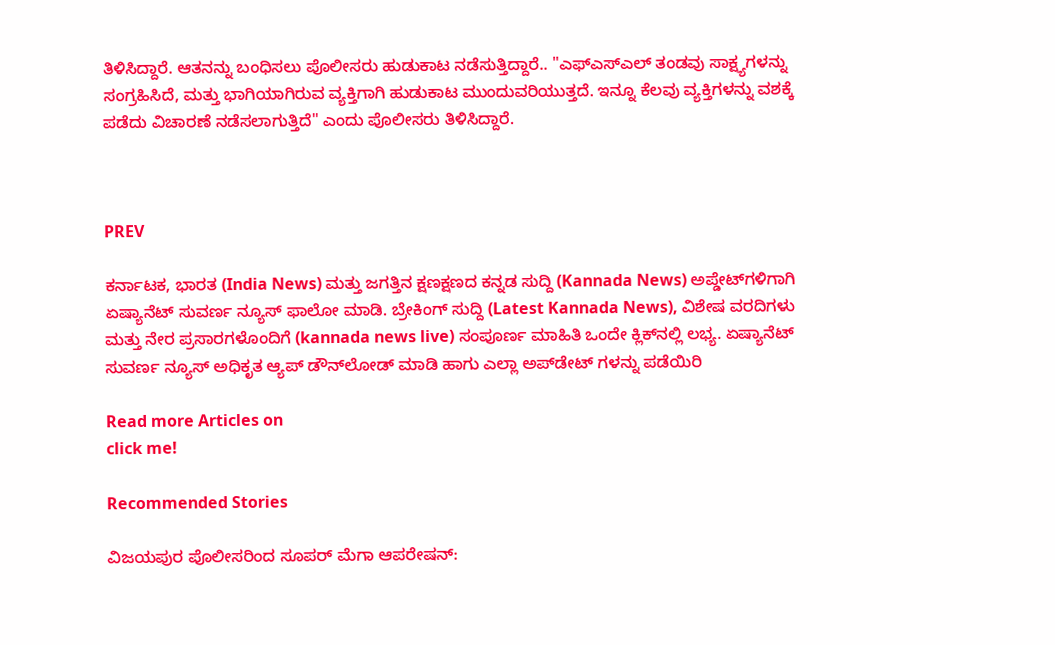ತಿಳಿಸಿದ್ದಾರೆ. ಆತನನ್ನು ಬಂಧಿಸಲು ಪೊಲೀಸರು ಹುಡುಕಾಟ ನಡೆಸುತ್ತಿದ್ದಾರೆ.. "ಎಫ್‌ಎಸ್‌ಎಲ್ ತಂಡವು ಸಾಕ್ಷ್ಯಗಳನ್ನು ಸಂಗ್ರಹಿಸಿದೆ, ಮತ್ತು ಭಾಗಿಯಾಗಿರುವ ವ್ಯಕ್ತಿಗಾಗಿ ಹುಡುಕಾಟ ಮುಂದುವರಿಯುತ್ತದೆ. ಇನ್ನೂ ಕೆಲವು ವ್ಯಕ್ತಿಗಳನ್ನು ವಶಕ್ಕೆ ಪಡೆದು ವಿಚಾರಣೆ ನಡೆಸಲಾಗುತ್ತಿದೆ" ಎಂದು ಪೊಲೀಸರು ತಿಳಿಸಿದ್ದಾರೆ.



PREV

ಕರ್ನಾಟಕ, ಭಾರತ (India News) ಮತ್ತು ಜಗತ್ತಿನ ಕ್ಷಣಕ್ಷಣದ ಕನ್ನಡ ಸುದ್ದಿ (Kannada News) ಅಪ್ಡೇಟ್‌ಗಳಿಗಾಗಿ ಏಷ್ಯಾನೆಟ್ ಸುವರ್ಣ ನ್ಯೂಸ್‌ ಫಾಲೋ ಮಾಡಿ. ಬ್ರೇಕಿಂಗ್ ಸುದ್ದಿ (Latest Kannada News), ವಿಶೇಷ ವರದಿಗಳು ಮತ್ತು ನೇರ ಪ್ರಸಾರಗಳೊಂದಿಗೆ (kannada news live) ಸಂಪೂರ್ಣ ಮಾಹಿತಿ ಒಂದೇ ಕ್ಲಿಕ್‌ನಲ್ಲಿ ಲಭ್ಯ. ಏಷ್ಯಾನೆಟ್ ಸುವರ್ಣ ನ್ಯೂಸ್ ಅಧಿಕೃತ ಆ್ಯಪ್ ಡೌನ್‌ಲೋಡ್ ಮಾಡಿ ಹಾಗು ಎಲ್ಲಾ ಅಪ್‌ಡೇಟ್ ಗಳನ್ನು ಪಡೆಯಿರಿ

Read more Articles on
click me!

Recommended Stories

ವಿಜಯಪುರ ಪೊಲೀಸರಿಂದ ಸೂಪರ್ ಮೆಗಾ ಆಪರೇಷನ್: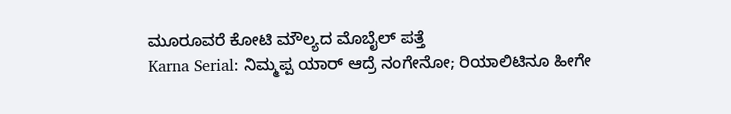ಮೂರೂವರೆ ಕೋಟಿ ಮೌಲ್ಯದ ಮೊಬೈಲ್ ಪತ್ತೆ
Karna Serial: ನಿಮ್ಮಪ್ಪ ಯಾರ್ ಆದ್ರೆ ನಂಗೇನೋ; ರಿಯಾಲಿಟಿನೂ ಹೀಗೇ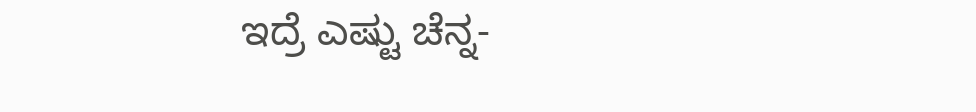ಇದ್ರೆ ಎಷ್ಟು ಚೆನ್ನ-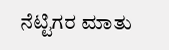ನೆಟ್ಟಿಗರ ಮಾತು